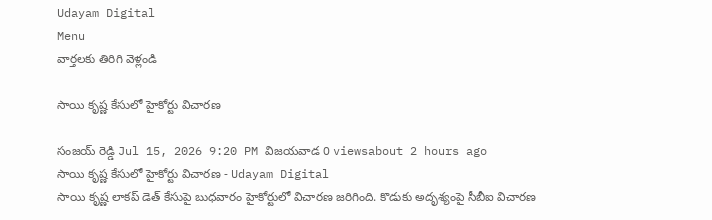Udayam Digital
Menu
వార్తలకు తిరిగి వెళ్లండి

సాయి కృష్ణ కేసులో హైకోర్టు విచారణ

సంజయ్ రెడ్డి Jul 15, 2026 9:20 PM విజయవాడ 0 viewsabout 2 hours ago
సాయి కృష్ణ కేసులో హైకోర్టు విచారణ - Udayam Digital
సాయి కృష్ణ లాకప్ డెత్ కేసుపై బుధవారం హైకోర్టులో విచారణ జరిగింది. కొడుకు అదృశ్యంపై సీబీఐ విచారణ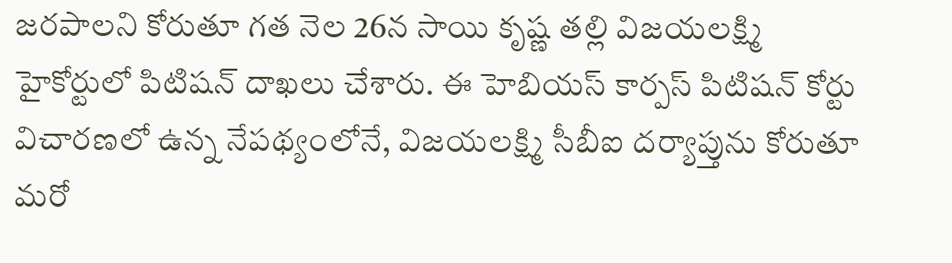జరపాలని కోరుతూ గత నెల 26న సాయి కృష్ణ తల్లి విజయలక్ష్మి హైకోర్టులో పిటిషన్ దాఖలు చేశారు. ఈ హెబియస్ కార్పస్ పిటిషన్ కోర్టు విచారణలో ఉన్న నేపథ్యంలోనే, విజయలక్ష్మి సీబీఐ దర్యాప్తును కోరుతూ మరో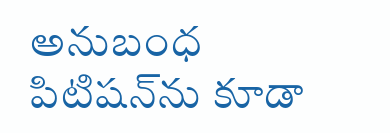అనుబంధ పిటిషన్‌ను కూడా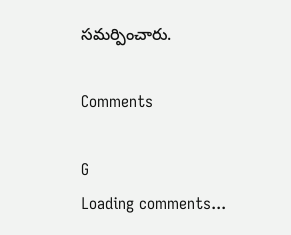సమర్పించారు.

Comments

G
Loading comments...